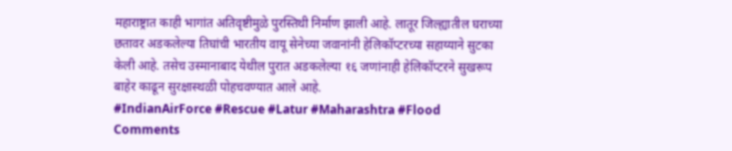महाराष्ट्रात काही भागांत अतिवृष्टीमुळे पुरस्तिथी निर्माण झाली आहे. लातूर जिल्ह्यातील घराच्या छतावर अडकलेल्या तिघांची भारतीय वायू सेनेच्या जवानांनी हेलिकॉप्टरच्या सहाय्याने सुटका केली आहे. तसेच उस्मानाबाद येथील पुरात अडकलेल्या १६ जणांनाही हेलिकॉप्टरने सुखरूप बाहेर काढून सुरक्षास्थळी पोहचवण्यात आले आहे.
#IndianAirForce #Rescue #Latur #Maharashtra #Flood
Comments